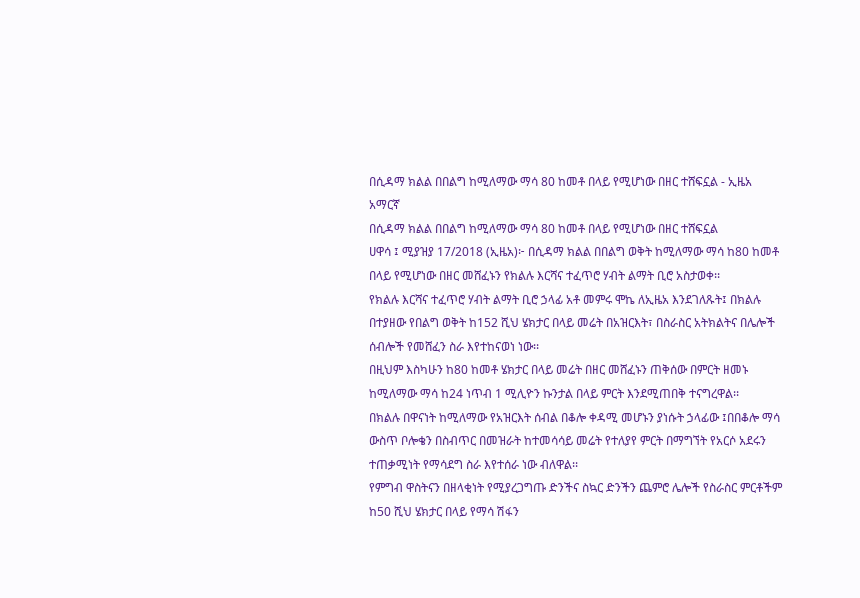በሲዳማ ክልል በበልግ ከሚለማው ማሳ 80 ከመቶ በላይ የሚሆነው በዘር ተሸፍኗል - ኢዜአ አማርኛ
በሲዳማ ክልል በበልግ ከሚለማው ማሳ 80 ከመቶ በላይ የሚሆነው በዘር ተሸፍኗል
ሀዋሳ ፤ ሚያዝያ 17/2018 (ኢዜአ)፦ በሲዳማ ክልል በበልግ ወቅት ከሚለማው ማሳ ከ80 ከመቶ በላይ የሚሆነው በዘር መሸፈኑን የክልሉ እርሻና ተፈጥሮ ሃብት ልማት ቢሮ አስታወቀ፡፡
የክልሉ እርሻና ተፈጥሮ ሃብት ልማት ቢሮ ኃላፊ አቶ መምሩ ሞኬ ለኢዜአ እንደገለጹት፤ በክልሉ በተያዘው የበልግ ወቅት ከ152 ሺህ ሄክታር በላይ መሬት በአዝርእት፣ በስራስር አትክልትና በሌሎች ሰብሎች የመሸፈን ስራ እየተከናወነ ነው፡፡
በዚህም እስካሁን ከ80 ከመቶ ሄክታር በላይ መሬት በዘር መሸፈኑን ጠቅሰው በምርት ዘመኑ ከሚለማው ማሳ ከ24 ነጥብ 1 ሚሊዮን ኩንታል በላይ ምርት እንደሚጠበቅ ተናግረዋል፡፡
በክልሉ በዋናነት ከሚለማው የአዝርእት ሰብል በቆሎ ቀዳሚ መሆኑን ያነሱት ኃላፊው ፤በበቆሎ ማሳ ውስጥ ቦሎቄን በስብጥር በመዝራት ከተመሳሳይ መሬት የተለያየ ምርት በማግኘት የአርሶ አደሩን ተጠቃሚነት የማሳደግ ስራ እየተሰራ ነው ብለዋል፡፡
የምግብ ዋስትናን በዘላቂነት የሚያረጋግጡ ድንችና ስኳር ድንችን ጨምሮ ሌሎች የስራስር ምርቶችም ከ50 ሺህ ሄክታር በላይ የማሳ ሽፋን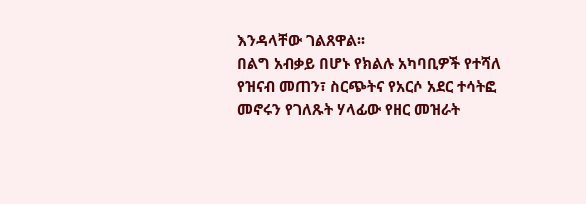እንዳላቸው ገልጸዋል፡፡
በልግ አብቃይ በሆኑ የክልሉ አካባቢዎች የተሻለ የዝናብ መጠን፣ ስርጭትና የአርሶ አደር ተሳትፎ መኖሩን የገለጹት ሃላፊው የዘር መዝራት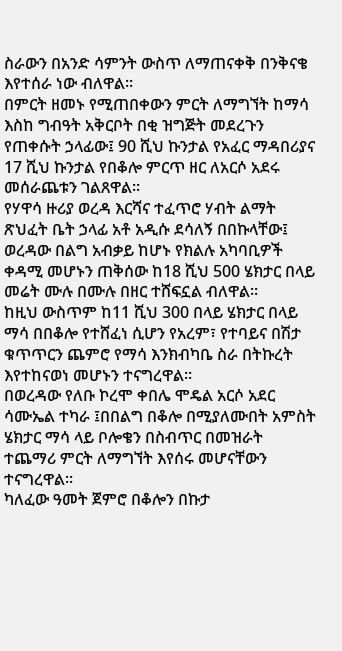ስራውን በአንድ ሳምንት ውስጥ ለማጠናቀቅ በንቅናቄ እየተሰራ ነው ብለዋል፡፡
በምርት ዘመኑ የሚጠበቀውን ምርት ለማግኘት ከማሳ እስከ ግብዓት አቅርቦት በቂ ዝግጅት መደረጉን የጠቀሱት ኃላፊው፤ 90 ሺህ ኩንታል የአፈር ማዳበሪያና 17 ሺህ ኩንታል የበቆሎ ምርጥ ዘር ለአርሶ አደሩ መሰራጨቱን ገልጸዋል፡፡
የሃዋሳ ዙሪያ ወረዳ እርሻና ተፈጥሮ ሃብት ልማት ጽህፈት ቤት ኃላፊ አቶ አዲሱ ደሳለኝ በበኩላቸው፤ ወረዳው በልግ አብቃይ ከሆኑ የክልሉ አካባቢዎች ቀዳሚ መሆኑን ጠቅሰው ከ18 ሺህ 500 ሄክታር በላይ መሬት ሙሉ በሙሉ በዘር ተሸፍኗል ብለዋል፡፡
ከዚህ ውስጥም ከ11 ሺህ 300 በላይ ሄክታር በላይ ማሳ በበቆሎ የተሸፈነ ሲሆን የአረም፣ የተባይና በሽታ ቁጥጥርን ጨምሮ የማሳ እንክብካቤ ስራ በትኩረት እየተከናወነ መሆኑን ተናግረዋል፡፡
በወረዳው የለቡ ኮረሞ ቀበሌ ሞዴል አርሶ አደር ሳሙኤል ተካራ ፤በበልግ በቆሎ በሚያለሙበት አምስት ሄክታር ማሳ ላይ ቦሎቄን በስብጥር በመዝራት ተጨማሪ ምርት ለማግኘት እየሰሩ መሆናቸውን ተናግረዋል፡፡
ካለፈው ዓመት ጀምሮ በቆሎን በኩታ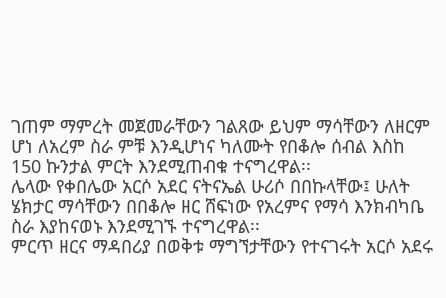ገጠም ማምረት መጀመራቸውን ገልጸው ይህም ማሳቸውን ለዘርም ሆነ ለአረም ስራ ምቹ እንዲሆነና ካለሙት የበቆሎ ሰብል እስከ 150 ኩንታል ምርት እንደሚጠብቁ ተናግረዋል፡፡
ሌላው የቀበሌው አርሶ አደር ናትናኤል ሁሪሶ በበኩላቸው፤ ሁለት ሄክታር ማሳቸውን በበቆሎ ዘር ሸፍነው የአረምና የማሳ እንክብካቤ ስራ እያከናወኑ እንደሚገኙ ተናግረዋል፡፡
ምርጥ ዘርና ማዳበሪያ በወቅቱ ማግኘታቸውን የተናገሩት አርሶ አደሩ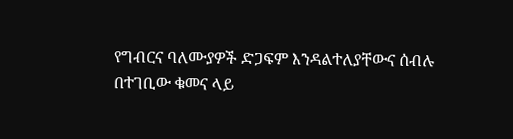የግብርና ባለሙያዎች ድጋፍም እንዳልተለያቸውና ሰብሉ በተገቢው ቁመና ላይ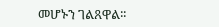መሆኑን ገልጸዋል፡፡